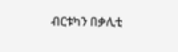ብርቱካን በቃሊቲ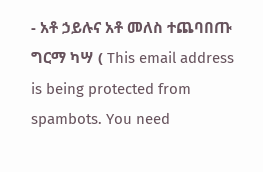- አቶ ኃይሉና አቶ መለስ ተጨባበጡ
ግርማ ካሣ ( This email address is being protected from spambots. You need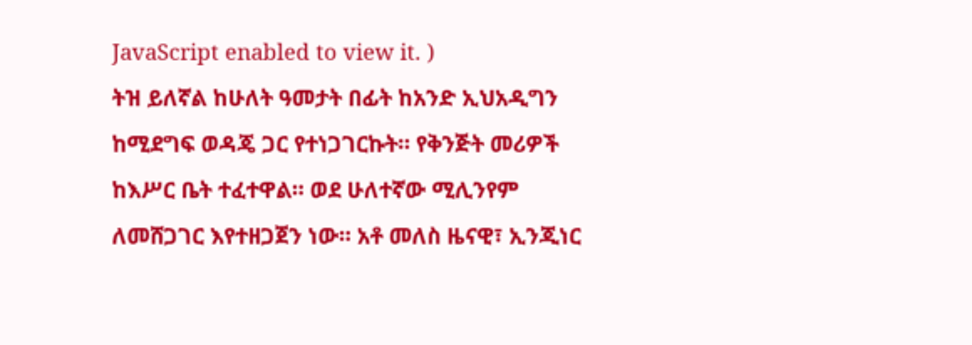JavaScript enabled to view it. )
ትዝ ይለኛል ከሁለት ዓመታት በፊት ከአንድ ኢህአዲግን ከሚደግፍ ወዳጄ ጋር የተነጋገርኩት። የቅንጅት መሪዎች ከእሥር ቤት ተፈተዋል። ወደ ሁለተኛው ሚሊንየም ለመሸጋገር እየተዘጋጀን ነው። አቶ መለስ ዜናዊ፣ ኢንጂነር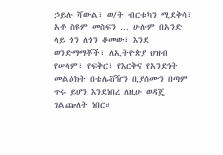ኃይሉ ሻውል፣ ወ/ት ብርቱካን ሚደቅሳ፣ አቶ ስዩም መስፍን … ሁሉም በአንድ ላይ ጎን ለጎን ቆመው፣ እንደ ወንድማማቾች፣ ለኢትዮጵያ ህዝብ የሠላም፣ የፍቅር፣ የእርቅና የአንድነት መልዕክት በቴሌቭዥን ቢያሰሙን በጣም ጥሩ ይሆን እንደነበረ ለዚሁ ወዳጄ ገልጬለት ነበር።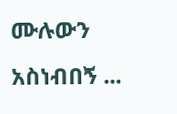ሙሉውን አስነብበኝ ...